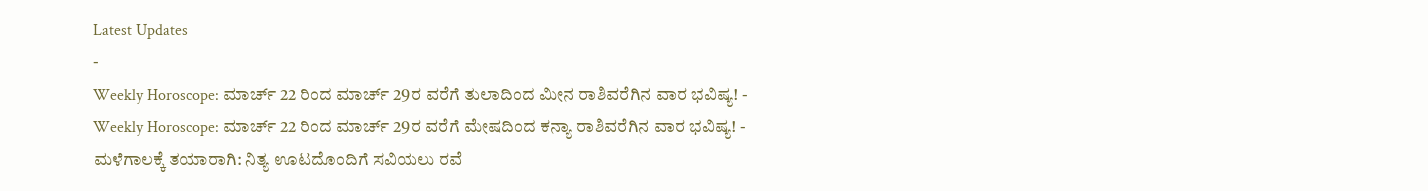Latest Updates
-
Weekly Horoscope: ಮಾರ್ಚ್ 22 ರಿಂದ ಮಾರ್ಚ್ 29ರ ವರೆಗೆ ತುಲಾದಿಂದ ಮೀನ ರಾಶಿವರೆಗಿನ ವಾರ ಭವಿಷ್ಯ! -
Weekly Horoscope: ಮಾರ್ಚ್ 22 ರಿಂದ ಮಾರ್ಚ್ 29ರ ವರೆಗೆ ಮೇಷದಿಂದ ಕನ್ಯಾ ರಾಶಿವರೆಗಿನ ವಾರ ಭವಿಷ್ಯ! -
ಮಳೆಗಾಲಕ್ಕೆ ತಯಾರಾಗಿ: ನಿತ್ಯ ಊಟದೊಂದಿಗೆ ಸವಿಯಲು ರವೆ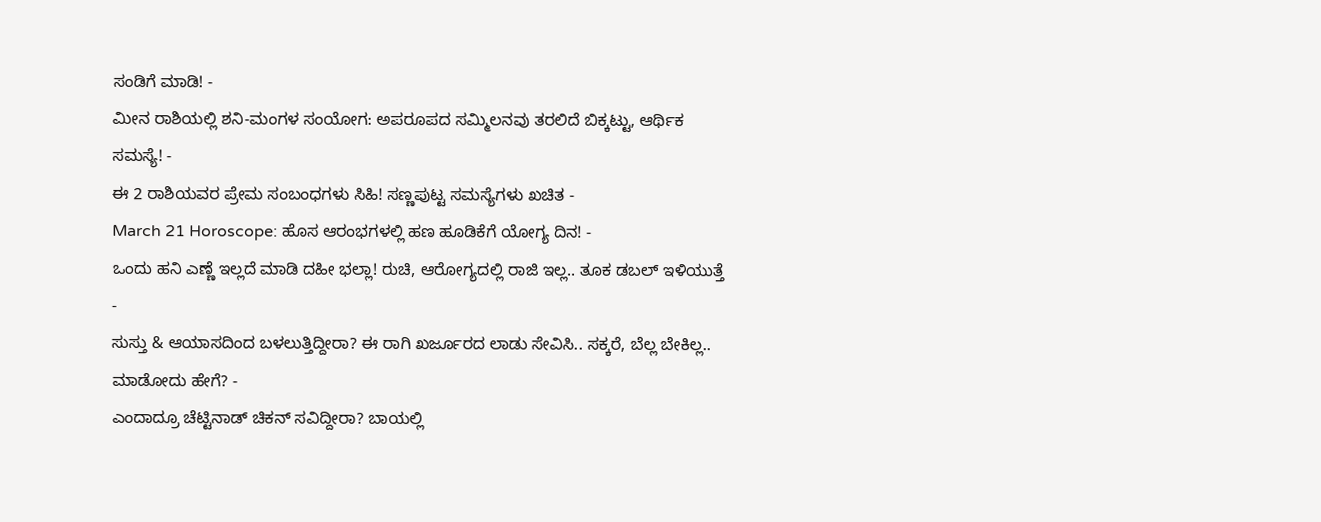ಸಂಡಿಗೆ ಮಾಡಿ! -
ಮೀನ ರಾಶಿಯಲ್ಲಿ ಶನಿ-ಮಂಗಳ ಸಂಯೋಗ: ಅಪರೂಪದ ಸಮ್ಮಿಲನವು ತರಲಿದೆ ಬಿಕ್ಕಟ್ಟು, ಆರ್ಥಿಕ ಸಮಸ್ಯೆ! -
ಈ 2 ರಾಶಿಯವರ ಪ್ರೇಮ ಸಂಬಂಧಗಳು ಸಿಹಿ! ಸಣ್ಣಪುಟ್ಟ ಸಮಸ್ಯೆಗಳು ಖಚಿತ -
March 21 Horoscope: ಹೊಸ ಆರಂಭಗಳಲ್ಲಿ ಹಣ ಹೂಡಿಕೆಗೆ ಯೋಗ್ಯ ದಿನ! -
ಒಂದು ಹನಿ ಎಣ್ಣೆ ಇಲ್ಲದೆ ಮಾಡಿ ದಹೀ ಭಲ್ಲಾ! ರುಚಿ, ಆರೋಗ್ಯದಲ್ಲಿ ರಾಜಿ ಇಲ್ಲ.. ತೂಕ ಡಬಲ್ ಇಳಿಯುತ್ತೆ -
ಸುಸ್ತು & ಆಯಾಸದಿಂದ ಬಳಲುತ್ತಿದ್ದೀರಾ? ಈ ರಾಗಿ ಖರ್ಜೂರದ ಲಾಡು ಸೇವಿಸಿ.. ಸಕ್ಕರೆ, ಬೆಲ್ಲ ಬೇಕಿಲ್ಲ.. ಮಾಡೋದು ಹೇಗೆ? -
ಎಂದಾದ್ರೂ ಚೆಟ್ಟಿನಾಡ್ ಚಿಕನ್ ಸವಿದ್ದೀರಾ? ಬಾಯಲ್ಲಿ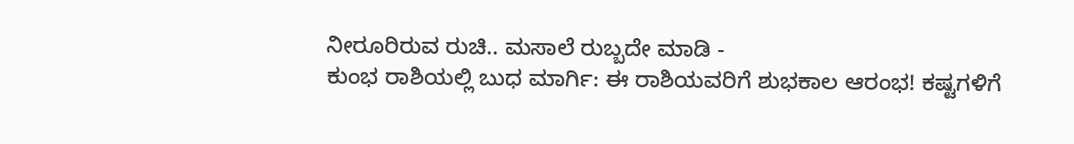ನೀರೂರಿರುವ ರುಚಿ.. ಮಸಾಲೆ ರುಬ್ಬದೇ ಮಾಡಿ -
ಕುಂಭ ರಾಶಿಯಲ್ಲಿ ಬುಧ ಮಾರ್ಗಿ: ಈ ರಾಶಿಯವರಿಗೆ ಶುಭಕಾಲ ಆರಂಭ! ಕಷ್ಟಗಳಿಗೆ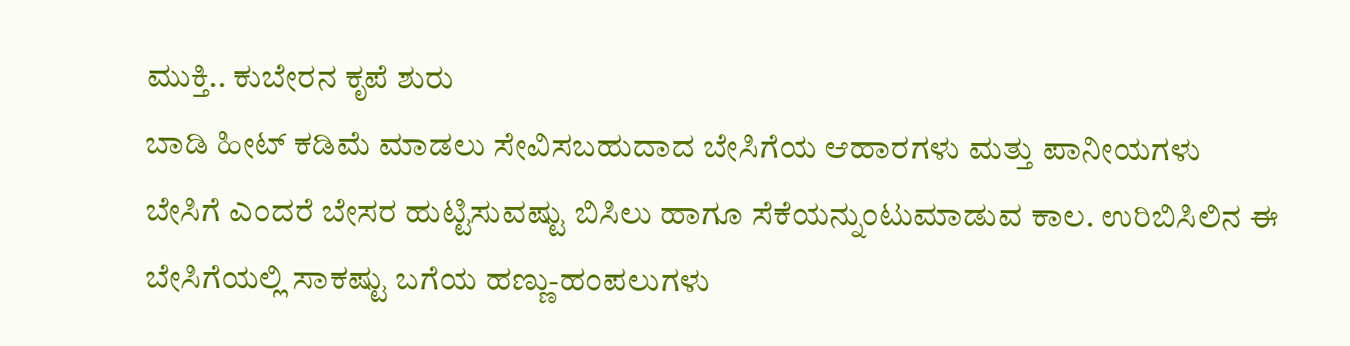ಮುಕ್ತಿ.. ಕುಬೇರನ ಕೃಪೆ ಶುರು
ಬಾಡಿ ಹೀಟ್ ಕಡಿಮೆ ಮಾಡಲು ಸೇವಿಸಬಹುದಾದ ಬೇಸಿಗೆಯ ಆಹಾರಗಳು ಮತ್ತು ಪಾನೀಯಗಳು
ಬೇಸಿಗೆ ಎಂದರೆ ಬೇಸರ ಹುಟ್ಟಿಸುವಷ್ಟು ಬಿಸಿಲು ಹಾಗೂ ಸೆಕೆಯನ್ನುಂಟುಮಾಡುವ ಕಾಲ. ಉರಿಬಿಸಿಲಿನ ಈ ಬೇಸಿಗೆಯಲ್ಲಿ ಸಾಕಷ್ಟು ಬಗೆಯ ಹಣ್ಣು-ಹಂಪಲುಗಳು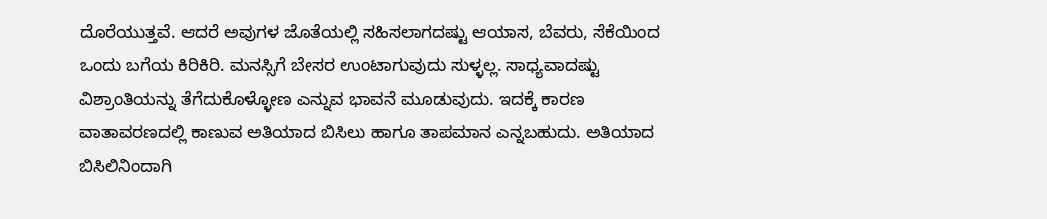ದೊರೆಯುತ್ತವೆ. ಆದರೆ ಅವುಗಳ ಜೊತೆಯಲ್ಲಿ ಸಹಿಸಲಾಗದಷ್ಟು ಆಯಾಸ, ಬೆವರು, ಸೆಕೆಯಿಂದ ಒಂದು ಬಗೆಯ ಕಿರಿಕಿರಿ. ಮನಸ್ಸಿಗೆ ಬೇಸರ ಉಂಟಾಗುವುದು ಸುಳ್ಳಲ್ಲ. ಸಾಧ್ಯವಾದಷ್ಟು ವಿಶ್ರಾಂತಿಯನ್ನು ತೆಗೆದುಕೊಳ್ಳೋಣ ಎನ್ನುವ ಭಾವನೆ ಮೂಡುವುದು. ಇದಕ್ಕೆ ಕಾರಣ ವಾತಾವರಣದಲ್ಲಿ ಕಾಣುವ ಅತಿಯಾದ ಬಿಸಿಲು ಹಾಗೂ ತಾಪಮಾನ ಎನ್ನಬಹುದು. ಅತಿಯಾದ ಬಿಸಿಲಿನಿಂದಾಗಿ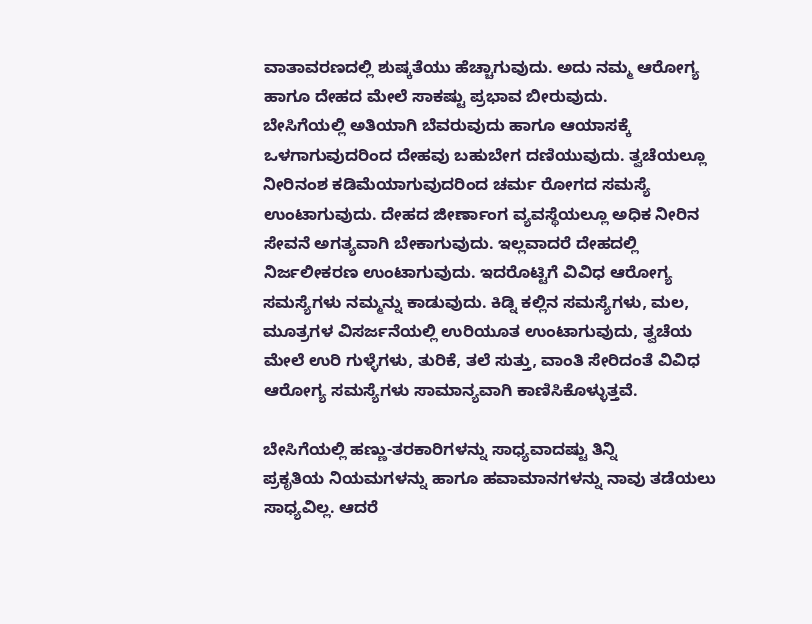ವಾತಾವರಣದಲ್ಲಿ ಶುಷ್ಕತೆಯು ಹೆಚ್ಚಾಗುವುದು. ಅದು ನಮ್ಮ ಆರೋಗ್ಯ ಹಾಗೂ ದೇಹದ ಮೇಲೆ ಸಾಕಷ್ಟು ಪ್ರಭಾವ ಬೀರುವುದು.
ಬೇಸಿಗೆಯಲ್ಲಿ ಅತಿಯಾಗಿ ಬೆವರುವುದು ಹಾಗೂ ಆಯಾಸಕ್ಕೆ ಒಳಗಾಗುವುದರಿಂದ ದೇಹವು ಬಹುಬೇಗ ದಣಿಯುವುದು. ತ್ವಚೆಯಲ್ಲೂ ನೀರಿನಂಶ ಕಡಿಮೆಯಾಗುವುದರಿಂದ ಚರ್ಮ ರೋಗದ ಸಮಸ್ಯೆ ಉಂಟಾಗುವುದು. ದೇಹದ ಜೀರ್ಣಾಂಗ ವ್ಯವಸ್ಥೆಯಲ್ಲೂ ಅಧಿಕ ನೀರಿನ ಸೇವನೆ ಅಗತ್ಯವಾಗಿ ಬೇಕಾಗುವುದು. ಇಲ್ಲವಾದರೆ ದೇಹದಲ್ಲಿ ನಿರ್ಜಲೀಕರಣ ಉಂಟಾಗುವುದು. ಇದರೊಟ್ಟಿಗೆ ವಿವಿಧ ಆರೋಗ್ಯ ಸಮಸ್ಯೆಗಳು ನಮ್ಮನ್ನು ಕಾಡುವುದು. ಕಿಡ್ನಿ ಕಲ್ಲಿನ ಸಮಸ್ಯೆಗಳು, ಮಲ, ಮೂತ್ರಗಳ ವಿಸರ್ಜನೆಯಲ್ಲಿ ಉರಿಯೂತ ಉಂಟಾಗುವುದು, ತ್ವಚೆಯ ಮೇಲೆ ಉರಿ ಗುಳ್ಳೆಗಳು, ತುರಿಕೆ, ತಲೆ ಸುತ್ತು, ವಾಂತಿ ಸೇರಿದಂತೆ ವಿವಿಧ ಆರೋಗ್ಯ ಸಮಸ್ಯೆಗಳು ಸಾಮಾನ್ಯವಾಗಿ ಕಾಣಿಸಿಕೊಳ್ಳುತ್ತವೆ.

ಬೇಸಿಗೆಯಲ್ಲಿ ಹಣ್ಣು-ತರಕಾರಿಗಳನ್ನು ಸಾಧ್ಯವಾದಷ್ಟು ತಿನ್ನಿ
ಪ್ರಕೃತಿಯ ನಿಯಮಗಳನ್ನು ಹಾಗೂ ಹವಾಮಾನಗಳನ್ನು ನಾವು ತಡೆಯಲು ಸಾಧ್ಯವಿಲ್ಲ. ಆದರೆ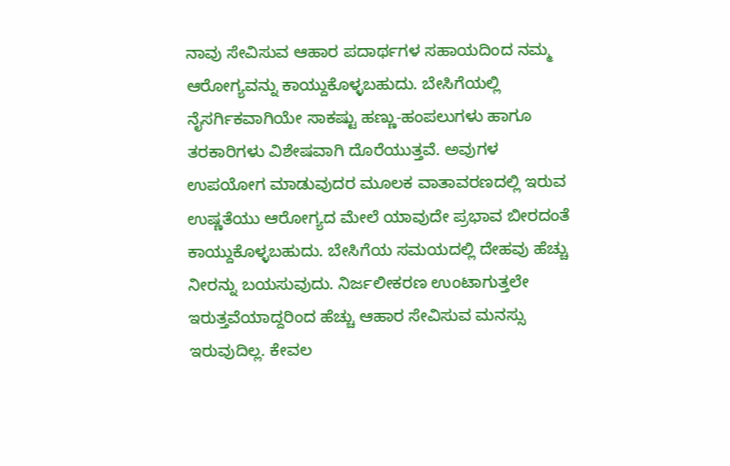ನಾವು ಸೇವಿಸುವ ಆಹಾರ ಪದಾರ್ಥಗಳ ಸಹಾಯದಿಂದ ನಮ್ಮ ಆರೋಗ್ಯವನ್ನು ಕಾಯ್ದುಕೊಳ್ಳಬಹುದು. ಬೇಸಿಗೆಯಲ್ಲಿ ನೈಸರ್ಗಿಕವಾಗಿಯೇ ಸಾಕಷ್ಟು ಹಣ್ಣು-ಹಂಪಲುಗಳು ಹಾಗೂ ತರಕಾರಿಗಳು ವಿಶೇಷವಾಗಿ ದೊರೆಯುತ್ತವೆ. ಅವುಗಳ ಉಪಯೋಗ ಮಾಡುವುದರ ಮೂಲಕ ವಾತಾವರಣದಲ್ಲಿ ಇರುವ ಉಷ್ಣತೆಯು ಆರೋಗ್ಯದ ಮೇಲೆ ಯಾವುದೇ ಪ್ರಭಾವ ಬೀರದಂತೆ ಕಾಯ್ದುಕೊಳ್ಳಬಹುದು. ಬೇಸಿಗೆಯ ಸಮಯದಲ್ಲಿ ದೇಹವು ಹೆಚ್ಚು ನೀರನ್ನು ಬಯಸುವುದು. ನಿರ್ಜಲೀಕರಣ ಉಂಟಾಗುತ್ತಲೇ ಇರುತ್ತವೆಯಾದ್ದರಿಂದ ಹೆಚ್ಚು ಆಹಾರ ಸೇವಿಸುವ ಮನಸ್ಸು ಇರುವುದಿಲ್ಲ. ಕೇವಲ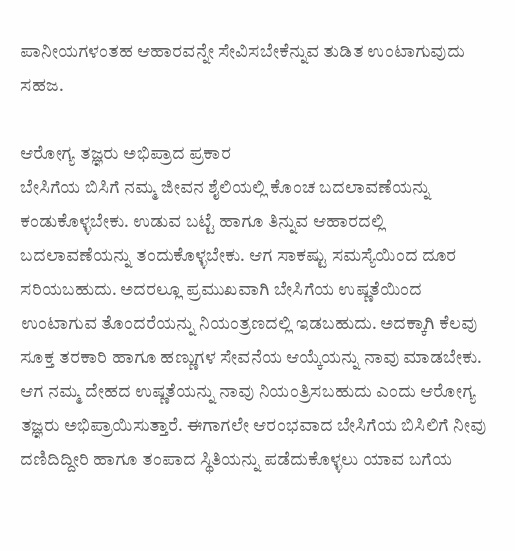ಪಾನೀಯಗಳಂತಹ ಆಹಾರವನ್ನೇ ಸೇವಿಸಬೇಕೆನ್ನುವ ತುಡಿತ ಉಂಟಾಗುವುದು ಸಹಜ.

ಆರೋಗ್ಯ ತಜ್ಞರು ಅಭಿಪ್ರಾದ ಪ್ರಕಾರ
ಬೇಸಿಗೆಯ ಬಿಸಿಗೆ ನಮ್ಮ ಜೀವನ ಶೈಲಿಯಲ್ಲಿ ಕೊಂಚ ಬದಲಾವಣೆಯನ್ನು ಕಂಡುಕೊಳ್ಳಬೇಕು. ಉಡುವ ಬಟ್ಟೆ ಹಾಗೂ ತಿನ್ನುವ ಆಹಾರದಲ್ಲಿ ಬದಲಾವಣೆಯನ್ನು ತಂದುಕೊಳ್ಳಬೇಕು. ಆಗ ಸಾಕಷ್ಟು ಸಮಸ್ಯೆಯಿಂದ ದೂರ ಸರಿಯಬಹುದು. ಅದರಲ್ಲೂ ಪ್ರಮುಖವಾಗಿ ಬೇಸಿಗೆಯ ಉಷ್ಣತೆಯಿಂದ ಉಂಟಾಗುವ ತೊಂದರೆಯನ್ನು ನಿಯಂತ್ರಣದಲ್ಲಿ ಇಡಬಹುದು. ಅದಕ್ಕಾಗಿ ಕೆಲವು ಸೂಕ್ತ ತರಕಾರಿ ಹಾಗೂ ಹಣ್ಣುಗಳ ಸೇವನೆಯ ಆಯ್ಕೆಯನ್ನು ನಾವು ಮಾಡಬೇಕು. ಆಗ ನಮ್ಮ ದೇಹದ ಉಷ್ಣತೆಯನ್ನು ನಾವು ನಿಯಂತ್ರಿಸಬಹುದು ಎಂದು ಆರೋಗ್ಯ ತಜ್ಞರು ಅಭಿಪ್ರಾಯಿಸುತ್ತಾರೆ. ಈಗಾಗಲೇ ಆರಂಭವಾದ ಬೇಸಿಗೆಯ ಬಿಸಿಲಿಗೆ ನೀವು ದಣಿದಿದ್ದೀರಿ ಹಾಗೂ ತಂಪಾದ ಸ್ಥಿತಿಯನ್ನು ಪಡೆದುಕೊಳ್ಳಲು ಯಾವ ಬಗೆಯ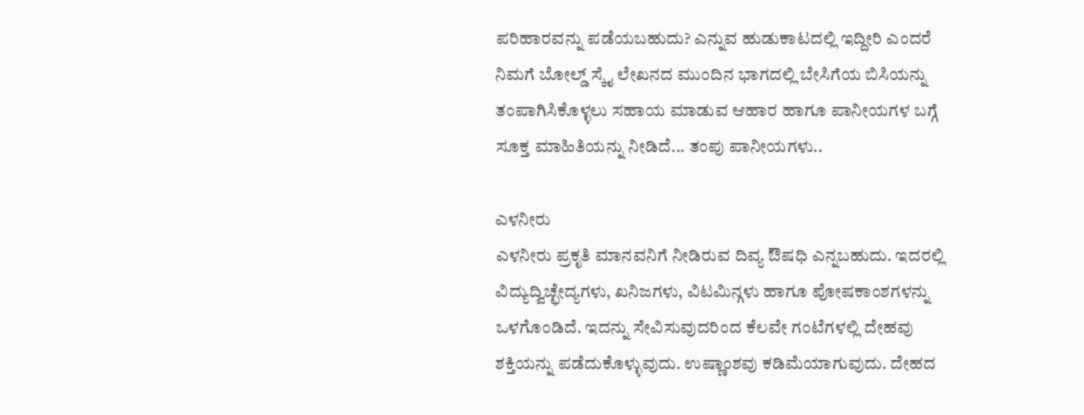ಪರಿಹಾರವನ್ನು ಪಡೆಯಬಹುದು? ಎನ್ನುವ ಹುಡುಕಾಟದಲ್ಲಿ ಇದ್ದೀರಿ ಎಂದರೆ ನಿಮಗೆ ಬೋಲ್ಡ್ ಸ್ಕೈ ಲೇಖನದ ಮುಂದಿನ ಭಾಗದಲ್ಲಿ ಬೇಸಿಗೆಯ ಬಿಸಿಯನ್ನು ತಂಪಾಗಿಸಿಕೊಳ್ಳಲು ಸಹಾಯ ಮಾಡುವ ಆಹಾರ ಹಾಗೂ ಪಾನೀಯಗಳ ಬಗ್ಗೆ ಸೂಕ್ತ ಮಾಹಿತಿಯನ್ನು ನೀಡಿದೆ... ತಂಪು ಪಾನೀಯಗಳು..

ಎಳನೀರು
ಎಳನೀರು ಪ್ರಕೃತಿ ಮಾನವನಿಗೆ ನೀಡಿರುವ ದಿವ್ಯ ಔಷಧಿ ಎನ್ನಬಹುದು. ಇದರಲ್ಲಿ ವಿದ್ಯುದ್ವಿಚ್ಛೇದ್ಯಗಳು, ಖನಿಜಗಳು, ವಿಟಮಿನ್ಗಳು ಹಾಗೂ ಪೋಷಕಾಂಶಗಳನ್ನು ಒಳಗೊಂಡಿದೆ. ಇದನ್ನು ಸೇವಿಸುವುದರಿಂದ ಕೆಲವೇ ಗಂಟೆಗಳಲ್ಲಿ ದೇಹವು ಶಕ್ತಿಯನ್ನು ಪಡೆದುಕೊಳ್ಳುವುದು. ಉಷ್ಣಾಂಶವು ಕಡಿಮೆಯಾಗುವುದು. ದೇಹದ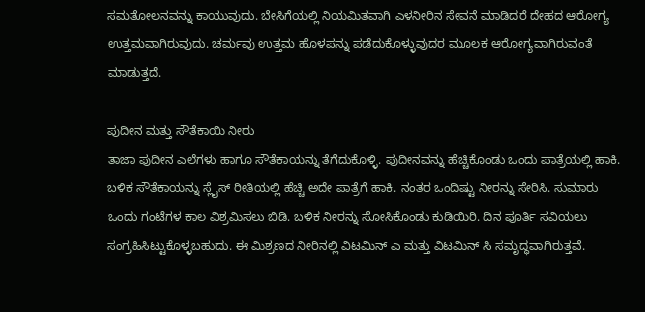ಸಮತೋಲನವನ್ನು ಕಾಯುವುದು. ಬೇಸಿಗೆಯಲ್ಲಿ ನಿಯಮಿತವಾಗಿ ಎಳನೀರಿನ ಸೇವನೆ ಮಾಡಿದರೆ ದೇಹದ ಆರೋಗ್ಯ ಉತ್ತಮವಾಗಿರುವುದು. ಚರ್ಮವು ಉತ್ತಮ ಹೊಳಪನ್ನು ಪಡೆದುಕೊಳ್ಳುವುದರ ಮೂಲಕ ಆರೋಗ್ಯವಾಗಿರುವಂತೆ ಮಾಡುತ್ತದೆ.

ಪುದೀನ ಮತ್ತು ಸೌತೆಕಾಯಿ ನೀರು
ತಾಜಾ ಪುದೀನ ಎಲೆಗಳು ಹಾಗೂ ಸೌತೆಕಾಯನ್ನು ತೆಗೆದುಕೊಳ್ಳಿ. ಪುದೀನವನ್ನು ಹೆಚ್ಚಿಕೊಂಡು ಒಂದು ಪಾತ್ರೆಯಲ್ಲಿ ಹಾಕಿ. ಬಳಿಕ ಸೌತೆಕಾಯನ್ನು ಸ್ಲೈಸ್ ರೀತಿಯಲ್ಲಿ ಹೆಚ್ಚಿ ಅದೇ ಪಾತ್ರೆಗೆ ಹಾಕಿ. ನಂತರ ಒಂದಿಷ್ಟು ನೀರನ್ನು ಸೇರಿಸಿ. ಸುಮಾರು ಒಂದು ಗಂಟೆಗಳ ಕಾಲ ವಿಶ್ರಮಿಸಲು ಬಿಡಿ. ಬಳಿಕ ನೀರನ್ನು ಸೋಸಿಕೊಂಡು ಕುಡಿಯಿರಿ. ದಿನ ಪೂರ್ತಿ ಸವಿಯಲು ಸಂಗ್ರಹಿಸಿಟ್ಟುಕೊಳ್ಳಬಹುದು. ಈ ಮಿಶ್ರಣದ ನೀರಿನಲ್ಲಿ ವಿಟಮಿನ್ ಎ ಮತ್ತು ವಿಟಮಿನ್ ಸಿ ಸಮೃದ್ಧವಾಗಿರುತ್ತವೆ.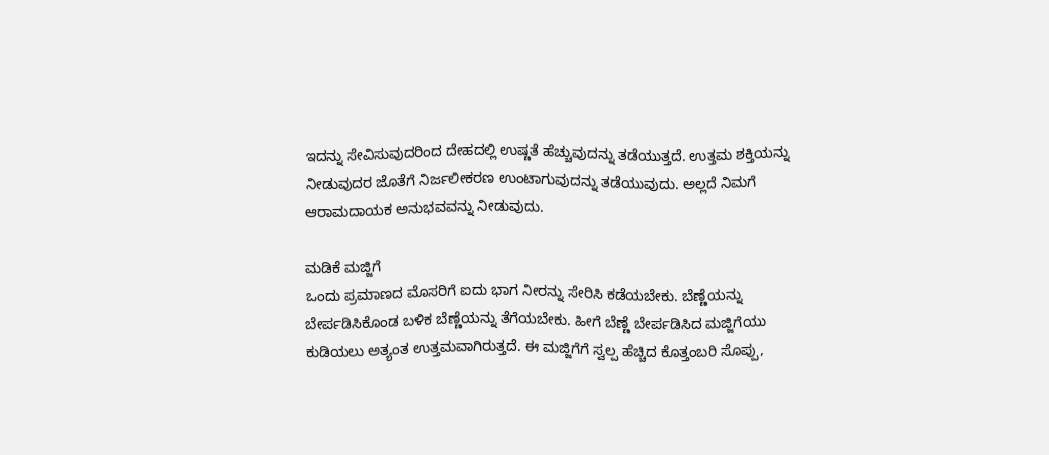ಇದನ್ನು ಸೇವಿಸುವುದರಿಂದ ದೇಹದಲ್ಲಿ ಉಷ್ಣತೆ ಹೆಚ್ಚುವುದನ್ನು ತಡೆಯುತ್ತದೆ. ಉತ್ತಮ ಶಕ್ತಿಯನ್ನು ನೀಡುವುದರ ಜೊತೆಗೆ ನಿರ್ಜಲೀಕರಣ ಉಂಟಾಗುವುದನ್ನು ತಡೆಯುವುದು. ಅಲ್ಲದೆ ನಿಮಗೆ ಆರಾಮದಾಯಕ ಅನುಭವವನ್ನು ನೀಡುವುದು.

ಮಡಿಕೆ ಮಜ್ಜಿಗೆ
ಒಂದು ಪ್ರಮಾಣದ ಮೊಸರಿಗೆ ಐದು ಭಾಗ ನೀರನ್ನು ಸೇರಿಸಿ ಕಡೆಯಬೇಕು. ಬೆಣ್ಣೆಯನ್ನು ಬೇರ್ಪಡಿಸಿಕೊಂಡ ಬಳಿಕ ಬೆಣ್ಣೆಯನ್ನು ತೆಗೆಯಬೇಕು. ಹೀಗೆ ಬೆಣ್ಣೆ ಬೇರ್ಪಡಿಸಿದ ಮಜ್ಜಿಗೆಯು ಕುಡಿಯಲು ಅತ್ಯಂತ ಉತ್ತಮವಾಗಿರುತ್ತದೆ. ಈ ಮಜ್ಜಿಗೆಗೆ ಸ್ವಲ್ಪ ಹೆಚ್ಚಿದ ಕೊತ್ತಂಬರಿ ಸೊಪ್ಪು,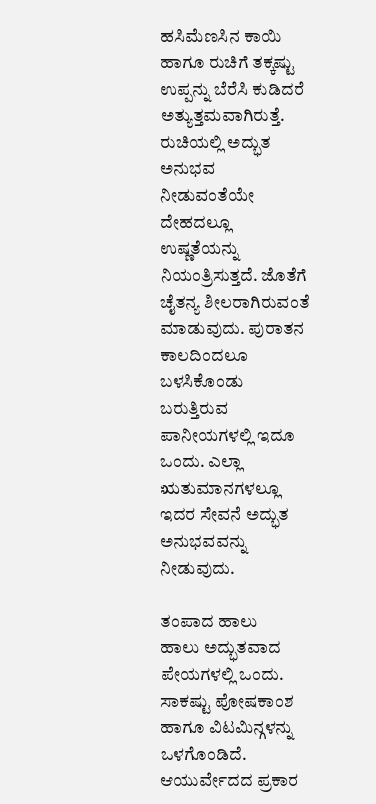ಹಸಿಮೆಣಸಿನ ಕಾಯಿ ಹಾಗೂ ರುಚಿಗೆ ತಕ್ಕಷ್ಟು ಉಪ್ಪನ್ನು ಬೆರೆಸಿ ಕುಡಿದರೆ ಅತ್ಯುತ್ತಮವಾಗಿರುತ್ತೆ. ರುಚಿಯಲ್ಲಿ ಅದ್ಭುತ ಅನುಭವ ನೀಡುವಂತೆಯೇ ದೇಹದಲ್ಲೂ ಉಷ್ಣತೆಯನ್ನು ನಿಯಂತ್ರಿಸುತ್ತದೆ. ಜೊತೆಗೆ ಚೈತನ್ಯ ಶೀಲರಾಗಿರುವಂತೆ ಮಾಡುವುದು. ಪುರಾತನ ಕಾಲದಿಂದಲೂ ಬಳಸಿಕೊಂಡು ಬರುತ್ತಿರುವ ಪಾನೀಯಗಳಲ್ಲಿ ಇದೂ ಒಂದು. ಎಲ್ಲಾ ಋತುಮಾನಗಳಲ್ಲೂ ಇದರ ಸೇವನೆ ಅದ್ಭುತ ಅನುಭವವನ್ನು ನೀಡುವುದು.

ತಂಪಾದ ಹಾಲು
ಹಾಲು ಅದ್ಭುತವಾದ ಪೇಯಗಳಲ್ಲಿ ಒಂದು. ಸಾಕಷ್ಟು ಪೋಷಕಾಂಶ ಹಾಗೂ ವಿಟಮಿನ್ಗಳನ್ನು ಒಳಗೊಂಡಿದೆ. ಆಯುರ್ವೇದದ ಪ್ರಕಾರ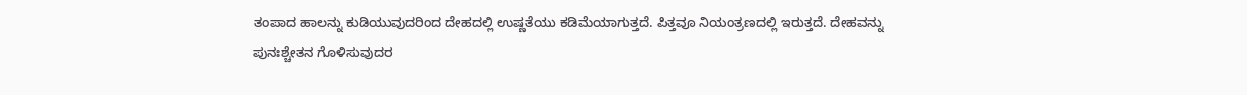ತಂಪಾದ ಹಾಲನ್ನು ಕುಡಿಯುವುದರಿಂದ ದೇಹದಲ್ಲಿ ಉಷ್ಣತೆಯು ಕಡಿಮೆಯಾಗುತ್ತದೆ. ಪಿತ್ತವೂ ನಿಯಂತ್ರಣದಲ್ಲಿ ಇರುತ್ತದೆ. ದೇಹವನ್ನು ಪುನಃಶ್ಚೇತನ ಗೊಳಿಸುವುದರ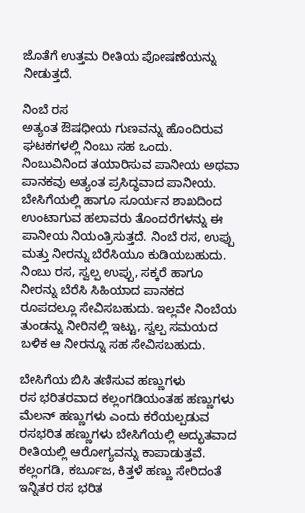ಜೊತೆಗೆ ಉತ್ತಮ ರೀತಿಯ ಪೋಷಣೆಯನ್ನು ನೀಡುತ್ತದೆ.

ನಿಂಬೆ ರಸ
ಅತ್ಯಂತ ಔಷಧೀಯ ಗುಣವನ್ನು ಹೊಂದಿರುವ ಘಟಕಗಳಲ್ಲಿ ನಿಂಬು ಸಹ ಒಂದು. ನಿಂಬುವಿನಿಂದ ತಯಾರಿಸುವ ಪಾನೀಯ ಅಥವಾ ಪಾನಕವು ಅತ್ಯಂತ ಪ್ರಸಿದ್ಧವಾದ ಪಾನೀಯ. ಬೇಸಿಗೆಯಲ್ಲಿ ಹಾಗೂ ಸೂರ್ಯನ ಶಾಖದಿಂದ ಉಂಟಾಗುವ ಹಲಾವರು ತೊಂದರೆಗಳನ್ನು ಈ ಪಾನೀಯ ನಿಯಂತ್ರಿಸುತ್ತದೆ. ನಿಂಬೆ ರಸ, ಉಪ್ಪು ಮತ್ತು ನೀರನ್ನು ಬೆರೆಸಿಯೂ ಕುಡಿಯಬಹುದು. ನಿಂಬು ರಸ, ಸ್ವಲ್ಪ ಉಪ್ಪು, ಸಕ್ಕರೆ ಹಾಗೂ ನೀರನ್ನು ಬೆರೆಸಿ ಸಿಹಿಯಾದ ಪಾನಕದ ರೂಪದಲ್ಲೂ ಸೇವಿಸಬಹುದು. ಇಲ್ಲವೇ ನಿಂಬೆಯ ತುಂಡನ್ನು ನೀರಿನಲ್ಲಿ ಇಟ್ಟು, ಸ್ವಲ್ಪ ಸಮಯದ ಬಳಿಕ ಆ ನೀರನ್ನೂ ಸಹ ಸೇವಿಸಬಹುದು.

ಬೇಸಿಗೆಯ ಬಿಸಿ ತಣಿಸುವ ಹಣ್ಣುಗಳು
ರಸ ಭರಿತರವಾದ ಕಲ್ಲಂಗಡಿಯಂತಹ ಹಣ್ಣುಗಳು
ಮೆಲನ್ ಹಣ್ಣುಗಳು ಎಂದು ಕರೆಯಲ್ಪಡುವ ರಸಭರಿತ ಹಣ್ಣುಗಳು ಬೇಸಿಗೆಯಲ್ಲಿ ಅದ್ಭುತವಾದ ರೀತಿಯಲ್ಲಿ ಆರೋಗ್ಯವನ್ನು ಕಾಪಾಡುತ್ತವೆ. ಕಲ್ಲಂಗಡಿ, ಕರ್ಬೂಜ, ಕಿತ್ತಳೆ ಹಣ್ಣು ಸೇರಿದಂತೆ ಇನ್ನಿತರ ರಸ ಭರಿತ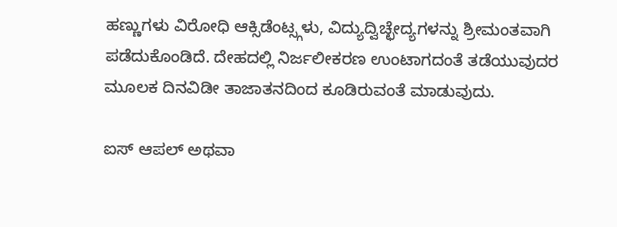ಹಣ್ಣುಗಳು ವಿರೋಧಿ ಆಕ್ಸಿಡೆಂಟ್ಸ್ಗಳು, ವಿದ್ಯುದ್ವಿಚ್ಛೇದ್ಯಗಳನ್ನು ಶ್ರೀಮಂತವಾಗಿ ಪಡೆದುಕೊಂಡಿದೆ. ದೇಹದಲ್ಲಿ ನಿರ್ಜಲೀಕರಣ ಉಂಟಾಗದಂತೆ ತಡೆಯುವುದರ ಮೂಲಕ ದಿನವಿಡೀ ತಾಜಾತನದಿಂದ ಕೂಡಿರುವಂತೆ ಮಾಡುವುದು.

ಐಸ್ ಆಪಲ್ ಅಥವಾ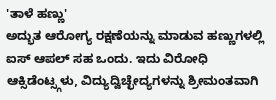'ತಾಳೆ ಹಣ್ಣು'
ಅದ್ಭುತ ಆರೋಗ್ಯ ರಕ್ಷಣೆಯನ್ನು ಮಾಡುವ ಹಣ್ಣುಗಳಲ್ಲಿ ಐಸ್ ಆಪಲ್ ಸಹ ಒಂದು. ಇದು ವಿರೋಧಿ ಆಕ್ಸಿಡೆಂಟ್ಸ್ಗಳು, ವಿದ್ಯುದ್ವಿಚ್ಛೇದ್ಯಗಳನ್ನು ಶ್ರೀಮಂತವಾಗಿ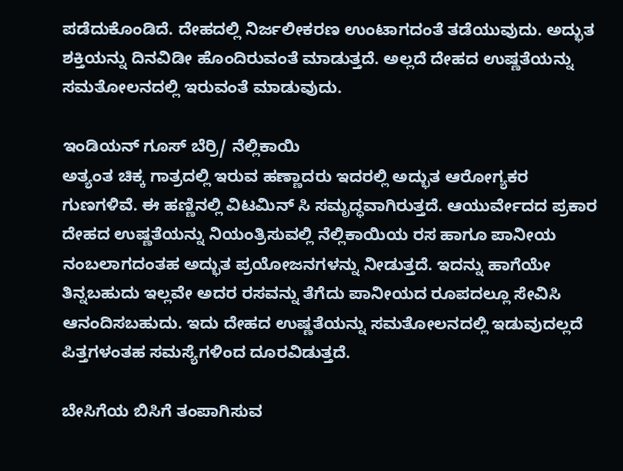ಪಡೆದುಕೊಂಡಿದೆ. ದೇಹದಲ್ಲಿ ನಿರ್ಜಲೀಕರಣ ಉಂಟಾಗದಂತೆ ತಡೆಯುವುದು. ಅದ್ಭುತ ಶಕ್ತಿಯನ್ನು ದಿನವಿಡೀ ಹೊಂದಿರುವಂತೆ ಮಾಡುತ್ತದೆ. ಅಲ್ಲದೆ ದೇಹದ ಉಷ್ಣತೆಯನ್ನು ಸಮತೋಲನದಲ್ಲಿ ಇರುವಂತೆ ಮಾಡುವುದು.

ಇಂಡಿಯನ್ ಗೂಸ್ ಬೆರ್ರಿ/ ನೆಲ್ಲಿಕಾಯಿ
ಅತ್ಯಂತ ಚಿಕ್ಕ ಗಾತ್ರದಲ್ಲಿ ಇರುವ ಹಣ್ಣಾದರು ಇದರಲ್ಲಿ ಅದ್ಭುತ ಆರೋಗ್ಯಕರ ಗುಣಗಳಿವೆ. ಈ ಹಣ್ಣಿನಲ್ಲಿ ವಿಟಮಿನ್ ಸಿ ಸಮೃದ್ಧವಾಗಿರುತ್ತದೆ. ಆಯುರ್ವೇದದ ಪ್ರಕಾರ ದೇಹದ ಉಷ್ಣತೆಯನ್ನು ನಿಯಂತ್ರಿಸುವಲ್ಲಿ ನೆಲ್ಲಿಕಾಯಿಯ ರಸ ಹಾಗೂ ಪಾನೀಯ ನಂಬಲಾಗದಂತಹ ಅದ್ಭುತ ಪ್ರಯೋಜನಗಳನ್ನು ನೀಡುತ್ತದೆ. ಇದನ್ನು ಹಾಗೆಯೇ ತಿನ್ನಬಹುದು ಇಲ್ಲವೇ ಅದರ ರಸವನ್ನು ತೆಗೆದು ಪಾನೀಯದ ರೂಪದಲ್ಲೂ ಸೇವಿಸಿ ಆನಂದಿಸಬಹುದು. ಇದು ದೇಹದ ಉಷ್ಣತೆಯನ್ನು ಸಮತೋಲನದಲ್ಲಿ ಇಡುವುದಲ್ಲದೆ ಪಿತ್ತಗಳಂತಹ ಸಮಸ್ಯೆಗಳಿಂದ ದೂರವಿಡುತ್ತದೆ.

ಬೇಸಿಗೆಯ ಬಿಸಿಗೆ ತಂಪಾಗಿಸುವ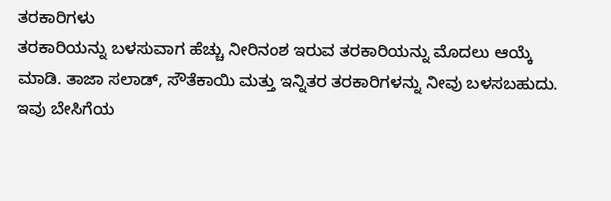ತರಕಾರಿಗಳು
ತರಕಾರಿಯನ್ನು ಬಳಸುವಾಗ ಹೆಚ್ಚು ನೀರಿನಂಶ ಇರುವ ತರಕಾರಿಯನ್ನು ಮೊದಲು ಆಯ್ಕೆ ಮಾಡಿ. ತಾಜಾ ಸಲಾಡ್, ಸೌತೆಕಾಯಿ ಮತ್ತು ಇನ್ನಿತರ ತರಕಾರಿಗಳನ್ನು ನೀವು ಬಳಸಬಹುದು. ಇವು ಬೇಸಿಗೆಯ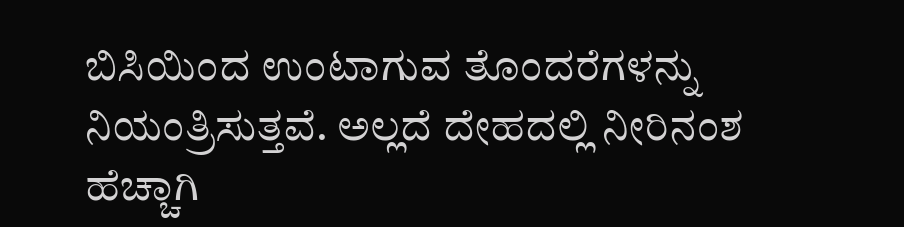ಬಿಸಿಯಿಂದ ಉಂಟಾಗುವ ತೊಂದರೆಗಳನ್ನು ನಿಯಂತ್ರಿಸುತ್ತವೆ. ಅಲ್ಲದೆ ದೇಹದಲ್ಲಿ ನೀರಿನಂಶ ಹೆಚ್ಚಾಗಿ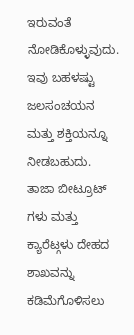ಇರುವಂತೆ ನೋಡಿಕೊಳ್ಳುವುದು. ಇವು ಬಹಳಷ್ಟು ಜಲಸಂಚಯನ ಮತ್ತು ಶಕ್ತಿಯನ್ನೂ ನೀಡಬಹುದು. ತಾಜಾ ಬೀಟ್ರೂಟ್ ಗಳು ಮತ್ತು ಕ್ಯಾರೆಟ್ಗಳು ದೇಹದ ಶಾಖವನ್ನು ಕಡಿಮೆಗೊಳಿಸಲು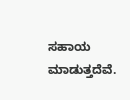ಸಹಾಯ ಮಾಡುತ್ತದೆವೆ.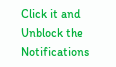Click it and Unblock the Notifications